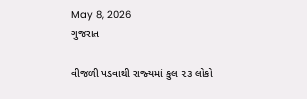May 8, 2026
ગુજરાત

વીજળી પડવાથી રાજ્‍યમાં કુલ ૨૩ લોકો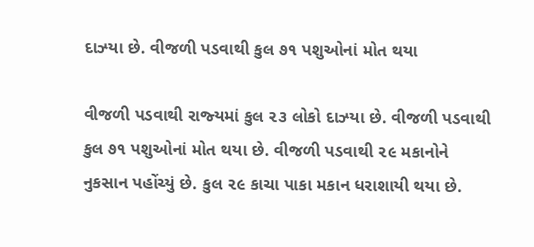દાઝ્‍યા છે. વીજળી પડવાથી કુલ ૭૧ પશુઓનાં મોત થયા

વીજળી પડવાથી રાજ્‍યમાં કુલ ૨૩ લોકો દાઝ્‍યા છે. વીજળી પડવાથી કુલ ૭૧ પશુઓનાં મોત થયા છે. વીજળી પડવાથી ૨૯ મકાનોને નુકસાન પહોંચ્‍યું છે. કુલ ૨૯ કાચા પાકા મકાન ધરાશાયી થયા છે.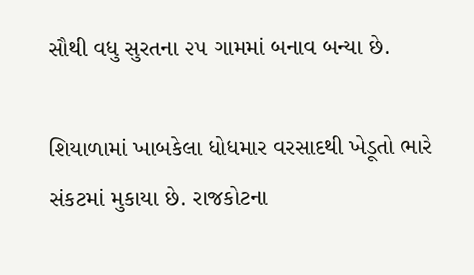સૌથી વધુ સુરતના ૨૫ ગામમાં બનાવ બન્‍યા છે.

શિયાળામાં ખાબકેલા ધોધમાર વરસાદથી ખેડૂતો ભારે સંકટમાં મુકાયા છે. રાજકોટના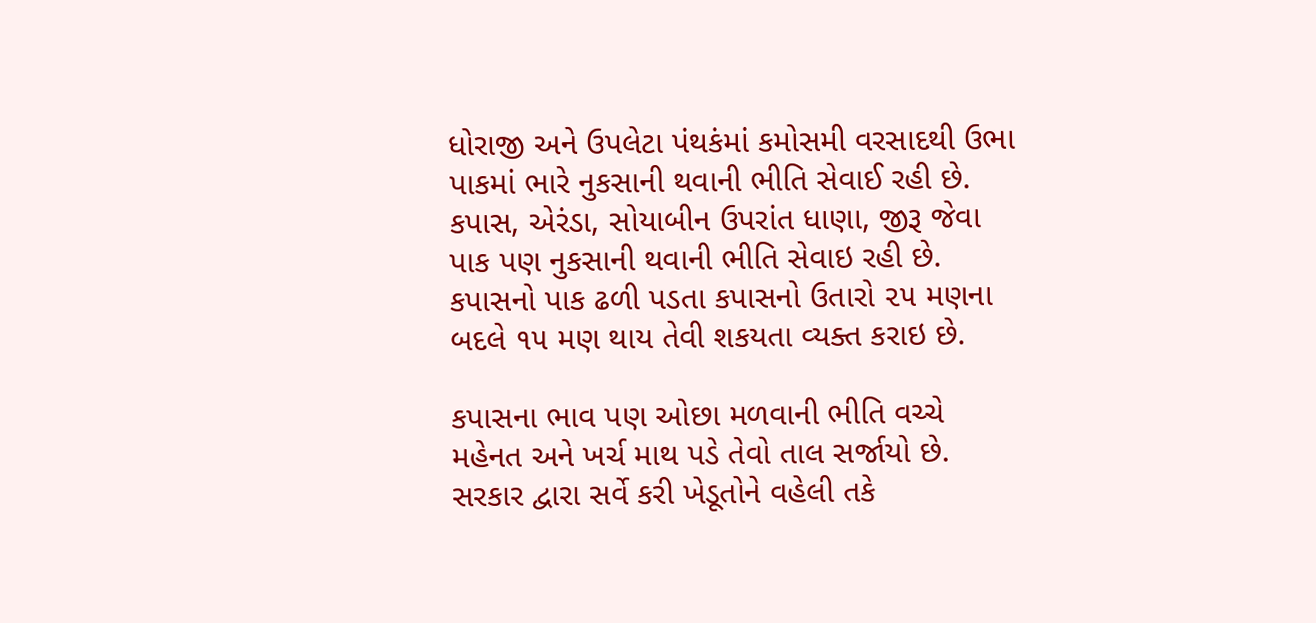ધોરાજી અને ઉપલેટા પંથકંમાં કમોસમી વરસાદથી ઉભા પાકમાં ભારે નુકસાની થવાની ભીતિ સેવાઈ રહી છે. કપાસ, એરંડા, સોયાબીન ઉપરાંત ધાણા, જીરૂ જેવા પાક પણ નુકસાની થવાની ભીતિ સેવાઇ રહી છે. કપાસનો પાક ઢળી પડતા કપાસનો ઉતારો ૨૫ મણના બદલે ૧૫ મણ થાય તેવી શકયતા વ્‍યક્‍ત કરાઇ છે.

કપાસના ભાવ પણ ઓછા મળવાની ભીતિ વચ્‍ચે મહેનત અને ખર્ચ માથ પડે તેવો તાલ સર્જાયો છે. સરકાર દ્વારા સર્વે કરી ખેડૂતોને વહેલી તકે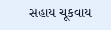સહાય ચૂકવાય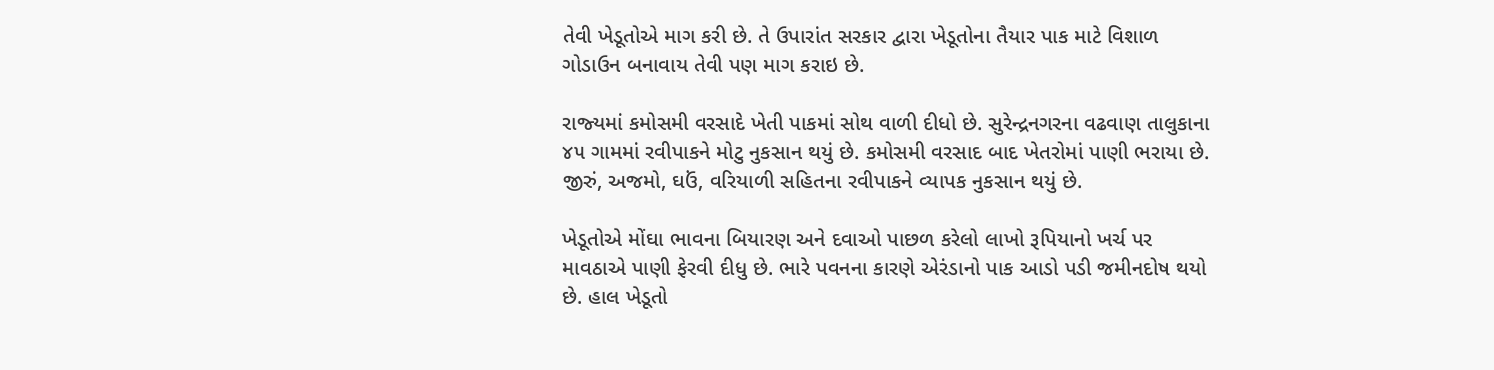તેવી ખેડૂતોએ માગ કરી છે. તે ઉપારાંત સરકાર દ્વારા ખેડૂતોના તૈયાર પાક માટે વિશાળ ગોડાઉન બનાવાય તેવી પણ માગ કરાઇ છે.

રાજ્‍યમાં કમોસમી વરસાદે ખેતી પાકમાં સોથ વાળી દીધો છે. સુરેન્‍દ્રનગરના વઢવાણ તાલુકાના ૪૫ ગામમાં રવીપાકને મોટુ નુકસાન થયું છે. કમોસમી વરસાદ બાદ ખેતરોમાં પાણી ભરાયા છે. જીરું, અજમો, ઘઉં, વરિયાળી સહિતના રવીપાકને વ્‍યાપક નુકસાન થયું છે.

ખેડૂતોએ મોંઘા ભાવના બિયારણ અને દવાઓ પાછળ કરેલો લાખો રૂપિયાનો ખર્ચ પર માવઠાએ પાણી ફેરવી દીધુ છે. ભારે પવનના કારણે એરંડાનો પાક આડો પડી જમીનદોષ થયો છે. હાલ ખેડૂતો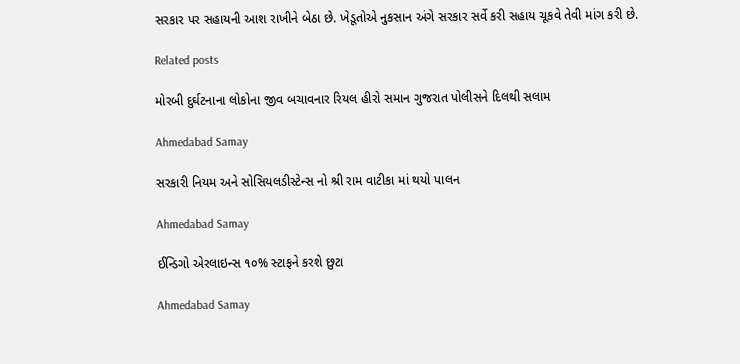સરકાર પર સહાયની આશ રાખીને બેઠા છે. ખેડૂતોએ નુકસાન અંગે સરકાર સર્વે કરી સહાય ચૂકવે તેવી માંગ કરી છે.

Related posts

મોરબી દુર્ઘટનાના લોકોના જીવ બચાવનાર રિયલ હીરો સમાન ગુજરાત પોલીસને દિલથી સલામ

Ahmedabad Samay

સરકારી નિયમ અને સોસિયલડીસ્ટેન્સ નો શ્રી રામ વાટીકા માં થયો પાલન

Ahmedabad Samay

ઈન્ડિગો એરલાઇન્સ ૧૦% સ્ટાફને કરશે છુટા

Ahmedabad Samay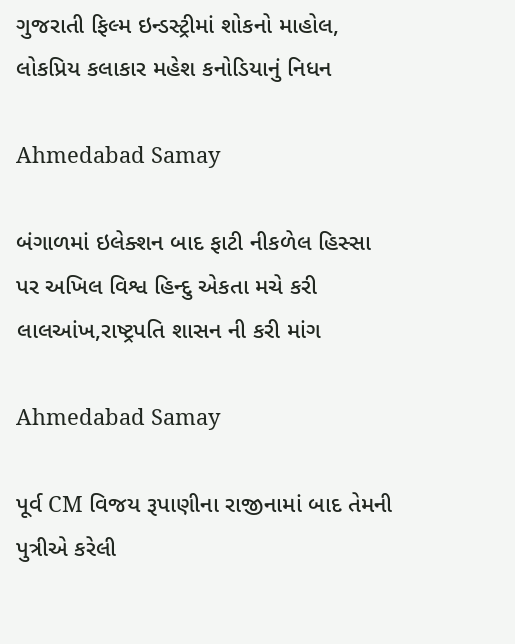ગુજરાતી ફિલ્મ ઇન્ડસ્ટ્રીમાં શોકનો માહોલ, લોકપ્રિય કલાકાર મહેશ કનોડિયાનું નિધન

Ahmedabad Samay

બંગાળમાં ઇલેક્શન બાદ ફાટી નીકળેલ હિસ્સા પર અખિલ વિશ્વ હિન્દુ એકતા મચે કરી લાલઆંખ,રાષ્ટ્રપતિ શાસન ની કરી માંગ

Ahmedabad Samay

પૂર્વ CM વિજય રૂપાણીના રાજીનામાં બાદ તેમની પુત્રીએ કરેલી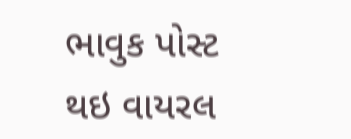ભાવુક પોસ્ટ થઇ વાયરલ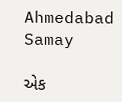Ahmedabad Samay

એક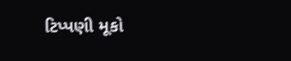ટિપ્પણી મૂકો